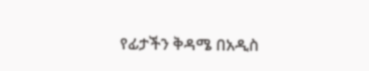የፊታችን ቅዳሜ በአዲስ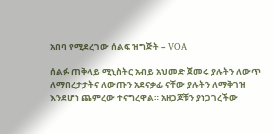አበባ የሚደረገው ሰልፍ ዝግጅት – VOA

ሰልፉ ጠቅላይ ሚኒስትር አብይ አህመድ ጀመሩ ያሉትን ለውጥ ለማበረታታትና ለውጡን አደናቃፊ ናቸው ያሉትን ለማቅገዝ እንደሆነ ጨምረው ተናግረዋል። አዘጋጆቹን ያነጋገረችው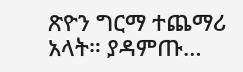ጽዮን ግርማ ተጨማሪ አላት። ያዳምጡ…